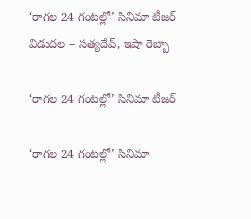‘రాగల 24 గంటల్లో’ సినిమా టీజర్‌ విడుదల – సత్యదేవ్, ఇషా రెబ్బా

‘రాగల 24 గంటల్లో’ సినిమా టీజర్‌

‘రాగల 24 గంటల్లో’ సినిమా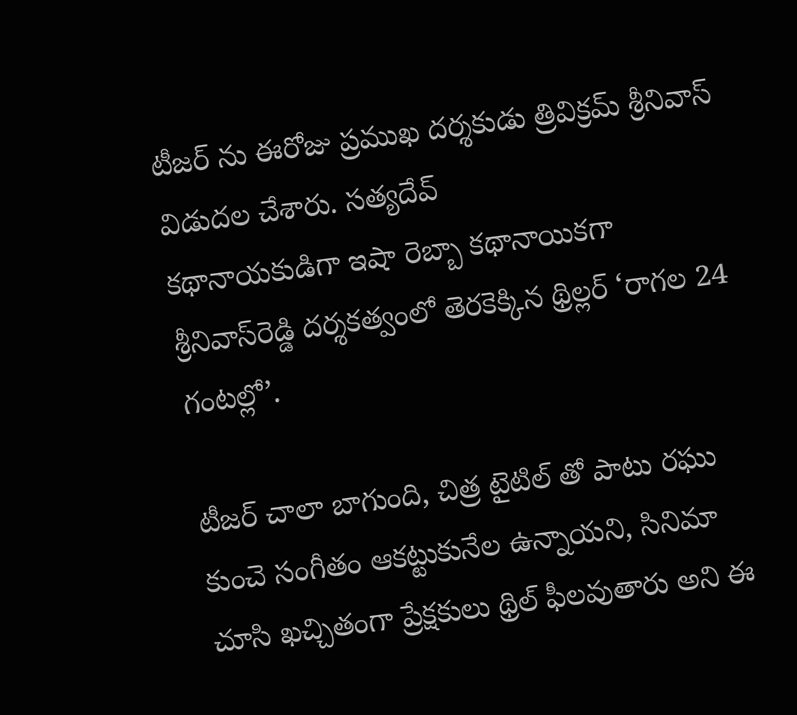టీజర్‌ ను ఈరోజు ప్రముఖ దర్శకుడు త్రివిక్రమ్ శ్రీనివాస్ విడుదల చేశారు. సత్యదేవ్
కథానాయకుడిగా ఇషా రెబ్బా కథానాయికగా శ్రీనివాస్‌రెడ్డి దర్శకత్వంలో తెరకెక్కిన థ్రిల్లర్‌ ‘రాగల 24 గంటల్లో’.

టీజర్‌ చాలా బాగుంది, చిత్ర టైటిల్ తో పాటు రఘు కుంచె సంగీతం ఆకట్టుకునేల ఉన్నాయని, సినిమా చూసి ఖచ్చితంగా ప్రేక్షకులు థ్రిల్‌ ఫీలవుతారు అని ఈ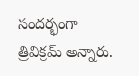సందర్భంగా త్రివిక్రమ్ అన్నారు.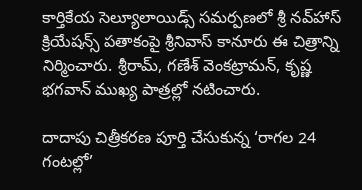కార్తికేయ సెల్యూలాయిడ్స్‌ సమర్పణలో శ్రీ నవ్‌హాస్‌ క్రియేషన్స్‌ పతాకంపై శ్రీనివాస్‌ కానూరు ఈ చిత్రాన్ని నిర్మించారు. శ్రీరామ్, గణేశ్‌ వెంకట్రామన్, కృష్ణ భగవాన్‌ ముఖ్య పాత్రల్లో నటించారు.

దాదాపు చిత్రీకరణ పూర్తి చేసుకున్న ‘రాగల 24 గంటల్లో’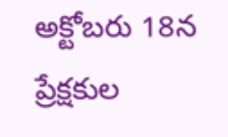అక్టోబరు 18న ప్రేక్షకుల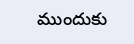ముందుకు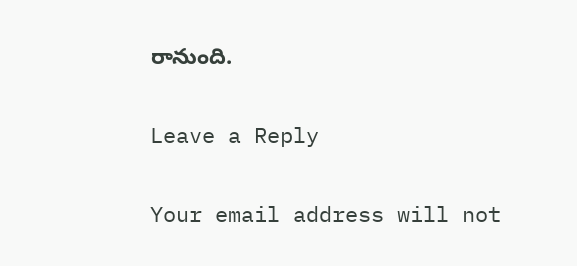రానుంది.

Leave a Reply

Your email address will not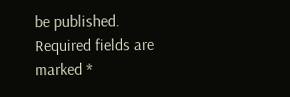be published. Required fields are marked *